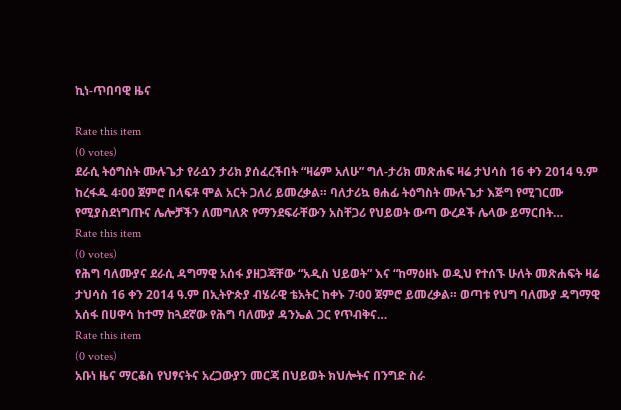ኪነ-ጥበባዊ ዜና

Rate this item
(0 votes)
ደራሲ ትዕግስት ሙሉጌታ የራሷን ታሪክ ያሰፈረችበት “ዛሬም አለሁ” ግለ-ታሪክ መጽሐፍ ዛሬ ታህሳስ 16 ቀን 2014 ዓ.ም ከረፋዱ 4፡00 ጀምሮ በላፍቶ ሞል አርት ጋለሪ ይመረቃል። ባለታሪኳ ፀሐፊ ትዕግስት ሙሉጌታ እጅግ የሚገርሙ የሚያስደነግጡና ሌሎቻችን ለመግለጽ የማንደፍራቸውን አስቸጋሪ የህይወት ውጣ ውረዶች ሌላው ይማርበት…
Rate this item
(0 votes)
የሕግ ባለሙያና ደራሲ ዳግማዊ አሰፋ ያዘጋጃቸው “አዲስ ህይወት” እና “ከማዕዘኑ ወዲህ የተሰኙ ሁለት መጽሐፍት ዛሬ ታህሳስ 16 ቀን 2014 ዓ.ም በኢትዮጵያ ብሄራዊ ቴአትር ከቀኑ 7፡00 ጀምሮ ይመረቃል። ወጣቱ የህግ ባለሙያ ዳግማዊ አሰፋ በሀዋሳ ከተማ ከጓደኛው የሕግ ባለሙያ ዳንኤል ጋር የጥብቅና…
Rate this item
(0 votes)
አቡነ ዜና ማርቆስ የህፃናትና አረጋውያን መርጃ በህይወት ክህሎትና በንግድ ስራ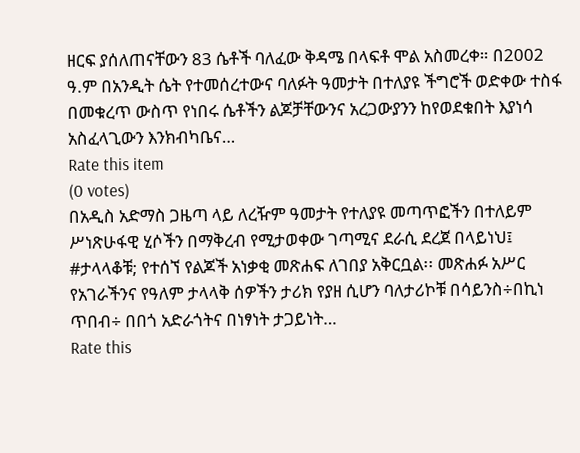ዘርፍ ያሰለጠናቸውን 83 ሴቶች ባለፈው ቅዳሜ በላፍቶ ሞል አስመረቀ። በ2002 ዓ.ም በአንዲት ሴት የተመሰረተውና ባለፉት ዓመታት በተለያዩ ችግሮች ወድቀው ተስፋ በመቁረጥ ውስጥ የነበሩ ሴቶችን ልጆቻቸውንና አረጋውያንን ከየወደቁበት እያነሳ አስፈላጊውን እንክብካቤና…
Rate this item
(0 votes)
በአዲስ አድማስ ጋዜጣ ላይ ለረዥም ዓመታት የተለያዩ መጣጥፎችን በተለይም ሥነጽሁፋዊ ሂሶችን በማቅረብ የሚታወቀው ገጣሚና ደራሲ ደረጀ በላይነህ፤ #ታላላቆቹ; የተሰኘ የልጆች አነቃቂ መጽሐፍ ለገበያ አቅርቧል፡፡ መጽሐፉ አሥር የአገራችንና የዓለም ታላላቅ ሰዎችን ታሪክ የያዘ ሲሆን ባለታሪኮቹ በሳይንስ÷በኪነ ጥበብ÷ በበጎ አድራጎትና በነፃነት ታጋይነት…
Rate this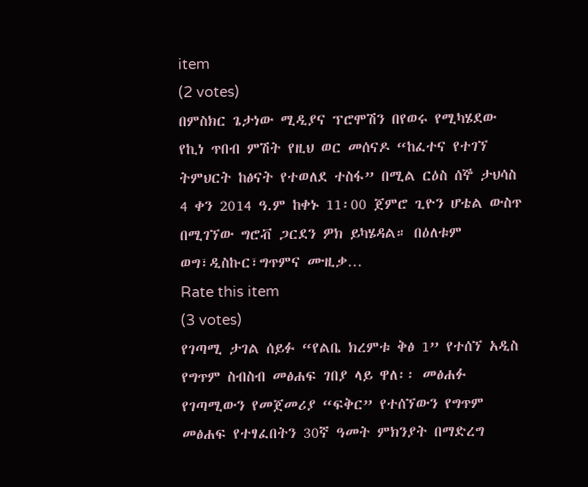item
(2 votes)
በምስክር ጌታነው ሚዲያና ፕሮሞሽን በየወሩ የሚካሄደው የኪነ ጥበብ ምሽት የዚህ ወር መሰናዶ “ከፈተና የተገኘ ትምህርት ከፅናት የተወለደ ተስፋ” በሚል ርዕስ ሰኞ ታህሳስ 4 ቀን 2014 ዓ.ም ከቀኑ 11፡00 ጀምሮ ጊዮን ሆቴል ውስጥ በሚገኘው ግሮቭ ጋርደን ዎክ ይካሄዳል። በዕለቱም ወግ፣ዲስኩር፣ግጥምና ሙዚቃ…
Rate this item
(3 votes)
የገጣሚ ታገል ሰይፉ “የልቤ ክረምቱ ቅፅ 1” የተሰኘ አዲስ የግጥም ስብስብ መፅሐፍ ገበያ ላይ ዋለ፡፡ መፅሐፉ የገጣሚውን የመጀመሪያ “ፍቅር” የተሰኘውን የግጥም መፅሐፍ የተፃፈበትን 30ኛ ዓመት ምክንያት በማድረግ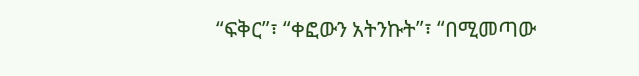“ፍቅር”፣ “ቀፎውን አትንኩት”፣ “በሚመጣው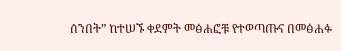ሰንበት” ከተሠኙ ቀደምት መፅሐፎቹ የተወጣጡና በመፅሐፉ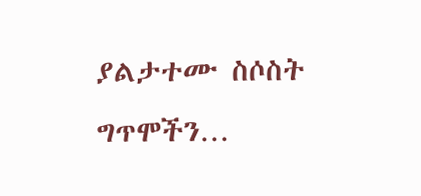ያልታተሙ ስሶስት ግጥሞችን…